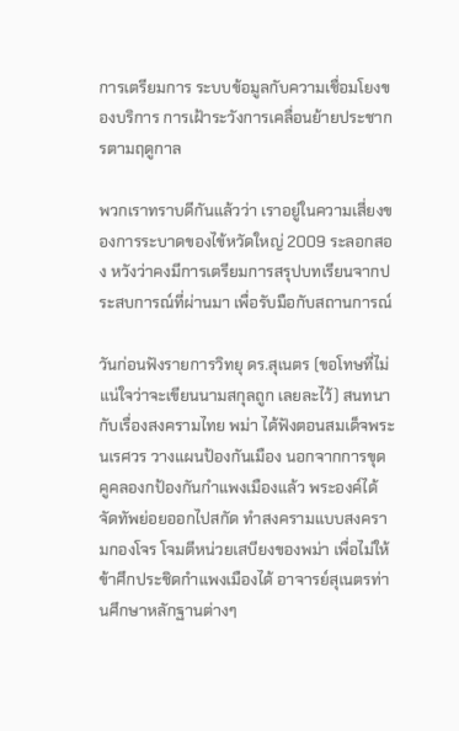การเตรียมการ ระบบข้อมูลกับความเชื่อมโยงของบริการ การเฝ้าระวังการเคลื่อนย้ายประชากรตามฤดูกาล

พวกเราทราบดีกันแล้วว่า เราอยู่ในความเสี่ยงของการระบาดของไข้หวัดใหญ่ 2009 ระลอกสอง หวังว่าคงมีการเตรียมการสรุปบทเรียนจากประสบการณ์ที่ผ่านมา เพื่อรับมือกับสถานการณ์

วันก่อนฟังรายการวิทยุ ดร.สุเนตร (ขอโทษที่ไม่แน่ใจว่าจะเขียนนามสกุลถูก เลยละไว้) สนทนากับเรื่องสงครามไทย พม่า ได้ฟังตอนสมเด็จพระนเรศวร วางแผนป้องกันเมือง นอกจากการขุดคูคลองกป้องกันกำแพงเมืองแล้ว พระองค์ได้จัดทัพย่อยออกไปสกัด ทำสงครามแบบสงครามกองโจร โจมตีหน่วยเสบียงของพม่า เพื่อไม่ให้ข้าศึกประชิดกำแพงเมืองได้ อาจารย์สุเนตรท่านศึกษาหลักฐานต่างๆ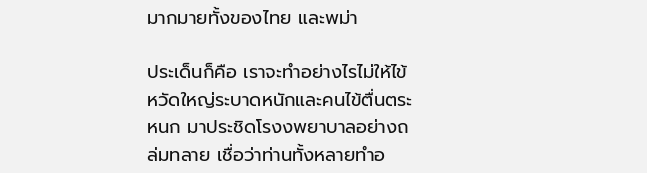มากมายทั้งของไทย และพม่า

ประเด็นก็คือ เราจะทำอย่างไรไม่ให้ไข้หวัดใหญ่ระบาดหนักและคนไข้ตื่นตระหนก มาประชิดโรงงพยาบาลอย่างถล่มทลาย เชื่อว่าท่านทั้งหลายทำอ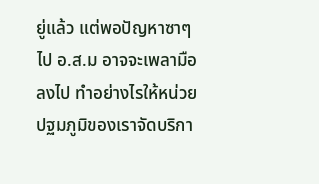ยู่แล้ว แต่พอปัญหาซาๆไป อ.ส.ม อาจจะเพลามือลงไป ทำอย่างไรให้หน่วยปฐมภูมิของเราจัดบริกา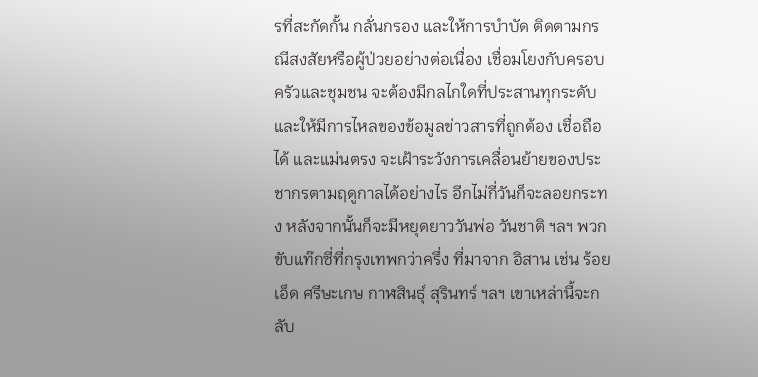รที่สะกัดกั้น กลั่นกรอง และให้การบำบัด ติดตามกรณีสงสัยหรือผู้ป่วยอย่างต่อเนื่อง เชื่อมโยงกับครอบครัวและชุมชน จะต้องมีกลไกใดที่ประสานทุกระดับและให้มีการไหลของข้อมูลข่าวสารที่ถูกต้อง เชื่อถือได้ และแม่นตรง จะเฝ้าระวังการเคลื่อนย้ายของประชากรตามฤดูกาลได้อย่างไร อีกไม่กี่วันก็จะลอยกระทง หลังจากนั้นก็จะมีหยุดยาววันพ่อ วันชาติ ฯลฯ พวกขับแท๊กซี่ที่กรุงเทพกว่าครึ่ง ที่มาจาก อิสาน เช่น ร้อยเอ็ด ศรีษะเกษ กาฬสินธุ์ สุรินทร์ ฯลฯ เขาเหล่านี้จะกลับ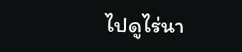ไปดูไร่นา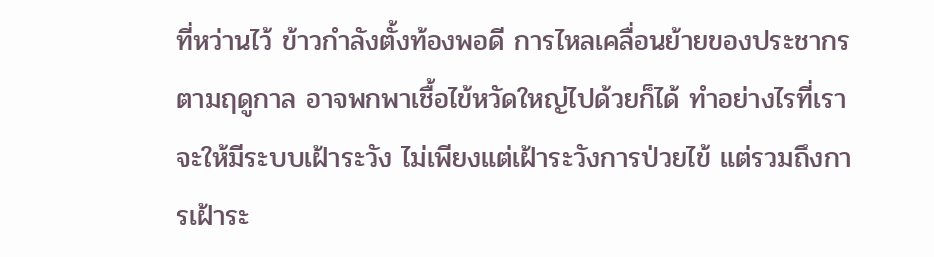ที่หว่านไว้ ข้าวกำลังตั้งท้องพอดี การไหลเคลื่อนย้ายของประชากรตามฤดูกาล อาจพกพาเชื้อไข้หวัดใหญ่ไปด้วยก็ได้ ทำอย่างไรที่เราจะให้มีระบบเฝ้าระวัง ไม่เพียงแต่เฝ้าระวังการป่วยไข้ แต่รวมถึงการเฝ้าระ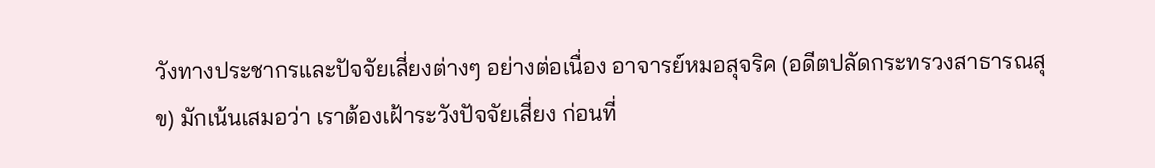วังทางประชากรและปัจจัยเสี่ยงต่างๆ อย่างต่อเนื่อง อาจารย์หมอสุจริค (อดีตปลัดกระทรวงสาธารณสุข) มักเน้นเสมอว่า เราต้องเฝ้าระวังปัจจัยเสี่ยง ก่อนที่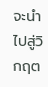จะนำไปสู่วิกฤต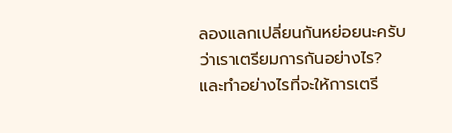ลองแลกเปลี่ยนกันหย่อยนะครับ ว่าเราเตรียมการกันอย่างไร? และทำอย่างไรที่จะให้การเตรี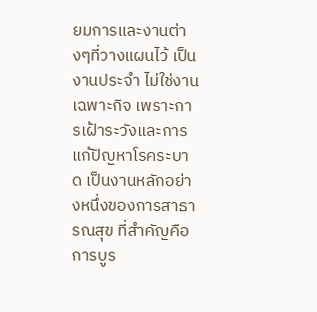ยมการและงานต่างๆที่วางแผนไว้ เป็นงานประจำ ไม่ใช่งานเฉพาะกิจ เพราะการเฝ้าระวังและการแก้ปัญหาโรคระบาด เป็นงานหลักอย่างหนึ่งของการสาธารณสุข ที่สำคัญคือการบูร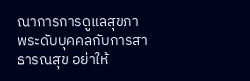ณาการการดูแลสุขภาพระดับบุคคลกับการสาธารณสุข อย่าให้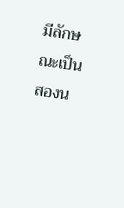มีลักษณะเป็นสองน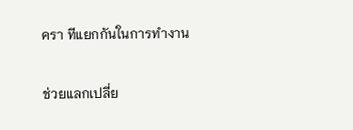ครา ทีแยกกันในการทำงาน

ช่วยแลกเปลี่ย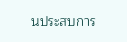นประสบการ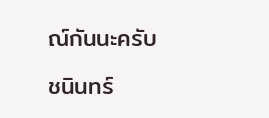ณ์กันนะครับ

ชนินทร์